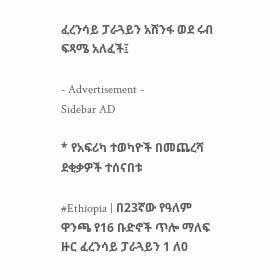ፈረንሳይ ፓራጓይን አሸንፋ ወደ ሩብ ፍጻሜ አለፈች፤

- Advertisement -
Sidebar AD

* የአፍሪካ ተወካዮች በመጨረሻ ደቂቃዎች ተሰናበቱ

#Ethiopia | በ23ኛው የዓለም ዋንጫ የ16 ቡድኖች ጥሎ ማለፍ ዙር ፈረንሳይ ፓራጓይን 1 ለ0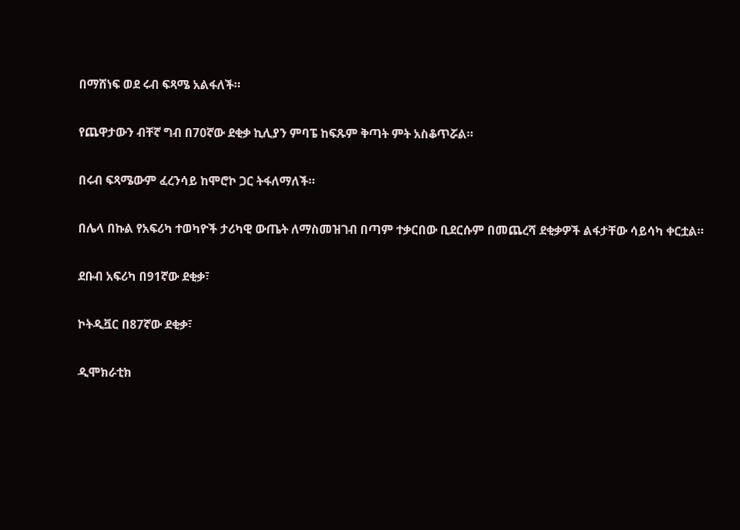በማሸነፍ ወደ ሩብ ፍጻሜ አልፋለች።

የጨዋታውን ብቸኛ ግብ በ70ኛው ደቂቃ ኪሊያን ምባፔ ከፍጹም ቅጣት ምት አስቆጥሯል።

በሩብ ፍጻሜውም ፈረንሳይ ከሞሮኮ ጋር ትፋለማለች።

በሌላ በኩል የአፍሪካ ተወካዮች ታሪካዊ ውጤት ለማስመዝገብ በጣም ተቃርበው ቢደርሱም በመጨረሻ ደቂቃዎች ልፋታቸው ሳይሳካ ቀርቷል።

ደቡብ አፍሪካ በ91ኛው ደቂቃ፣

ኮትዲቯር በ87ኛው ደቂቃ፣

ዲሞክራቲክ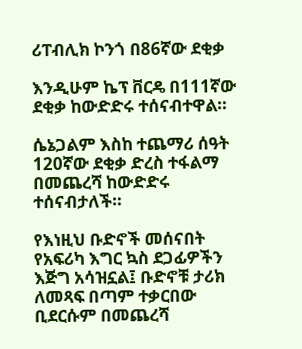ሪፐብሊክ ኮንጎ በ86ኛው ደቂቃ

እንዲሁም ኬፕ ቨርዴ በ111ኛው ደቂቃ ከውድድሩ ተሰናብተዋል።

ሴኔጋልም እስከ ተጨማሪ ሰዓት 120ኛው ደቂቃ ድረስ ተፋልማ በመጨረሻ ከውድድሩ ተሰናብታለች።

የእነዚህ ቡድኖች መሰናበት የአፍሪካ እግር ኳስ ደጋፊዎችን እጅግ አሳዝኗል፤ ቡድኖቹ ታሪክ ለመጻፍ በጣም ተቃርበው ቢደርሱም በመጨረሻ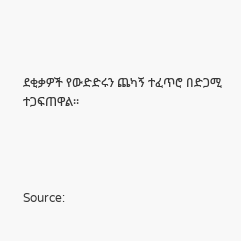ደቂቃዎች የውድድሩን ጨካኝ ተፈጥሮ በድጋሚ ተጋፍጠዋል።




Source: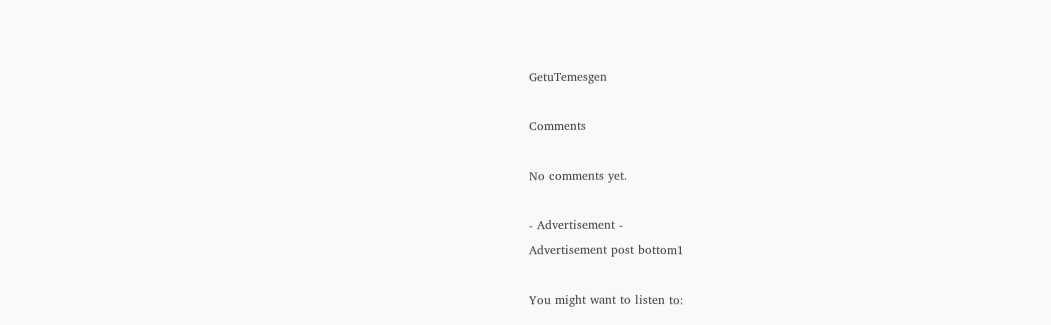GetuTemesgen

Comments

No comments yet.

- Advertisement -
Advertisement post bottom1

You might want to listen to: